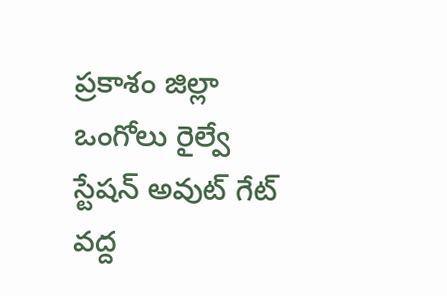ప్రకాశం జిల్లా ఒంగోలు రైల్వే స్టేషన్ అవుట్ గేట్ వద్ద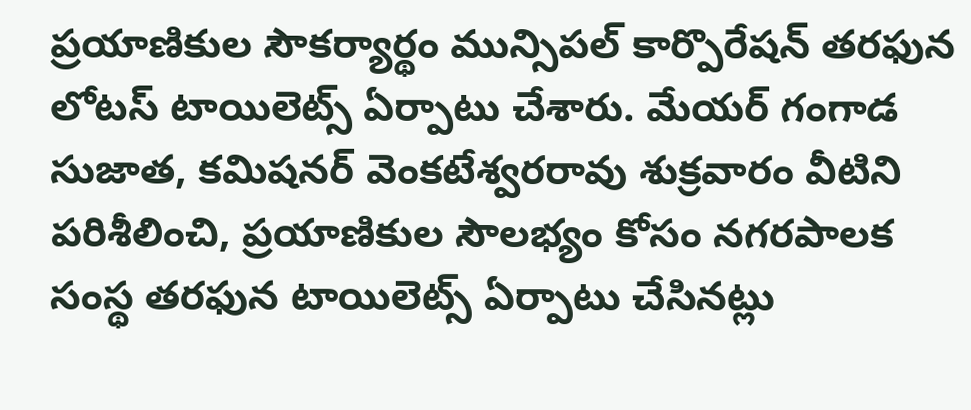ప్రయాణికుల సౌకర్యార్థం మున్సిపల్ కార్పొరేషన్ తరఫున లోటస్ టాయిలెట్స్ ఏర్పాటు చేశారు. మేయర్ గంగాడ సుజాత, కమిషనర్ వెంకటేశ్వరరావు శుక్రవారం వీటిని పరిశీలించి, ప్రయాణికుల సౌలభ్యం కోసం నగరపాలక సంస్థ తరఫున టాయిలెట్స్ ఏర్పాటు చేసినట్లు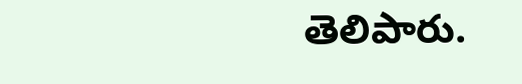తెలిపారు.